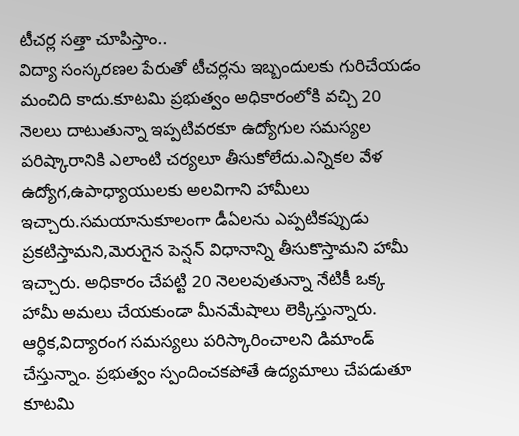టీచర్ల సత్తా చూపిస్తాం..
విద్యా సంస్కరణల పేరుతో టీచర్లను ఇబ్బందులకు గురిచేయడం మంచిది కాదు.కూటమి ప్రభుత్వం అధికారంలోకి వచ్చి 20 నెలలు దాటుతున్నా ఇప్పటివరకూ ఉద్యోగుల సమస్యల పరిష్కారానికి ఎలాంటి చర్యలూ తీసుకోలేదు.ఎన్నికల వేళ ఉద్యోగ,ఉపాధ్యాయులకు అలవిగాని హామీలు ఇచ్చారు.సమయానుకూలంగా డీఏలను ఎప్పటికప్పుడు ప్రకటిస్తామని,మెరుగైన పెన్షన్ విధానాన్ని తీసుకొస్తామని హామీ ఇచ్చారు. అధికారం చేపట్టి 20 నెలలవుతున్నా నేటికీ ఒక్క హామీ అమలు చేయకుండా మీనమేషాలు లెక్కిస్తున్నారు. ఆర్ధిక,విద్యారంగ సమస్యలు పరిస్కారించాలని డిమాండ్ చేస్తున్నాం. ప్రభుత్వం స్పందించకపోతే ఉద్యమాలు చేపడుతూ కూటమి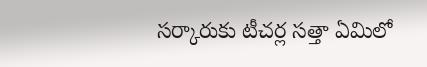సర్కారుకు టీచర్ల సత్తా ఏమిలో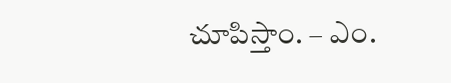చూపిస్తాం. – ఎం.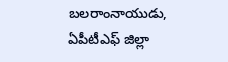బలరాంనాయుడు,
ఏపీటీఎఫ్ జిల్లా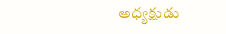అధ్యక్షుడు